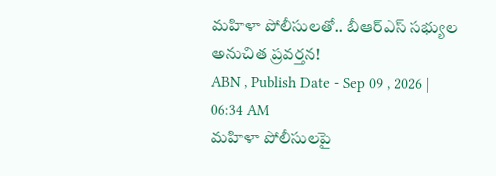మహిళా పోలీసులతో.. బీఆర్ఎస్ సభ్యుల అనుచిత ప్రవర్తన!
ABN , Publish Date - Sep 09 , 2026 | 06:34 AM
మహిళా పోలీసులపై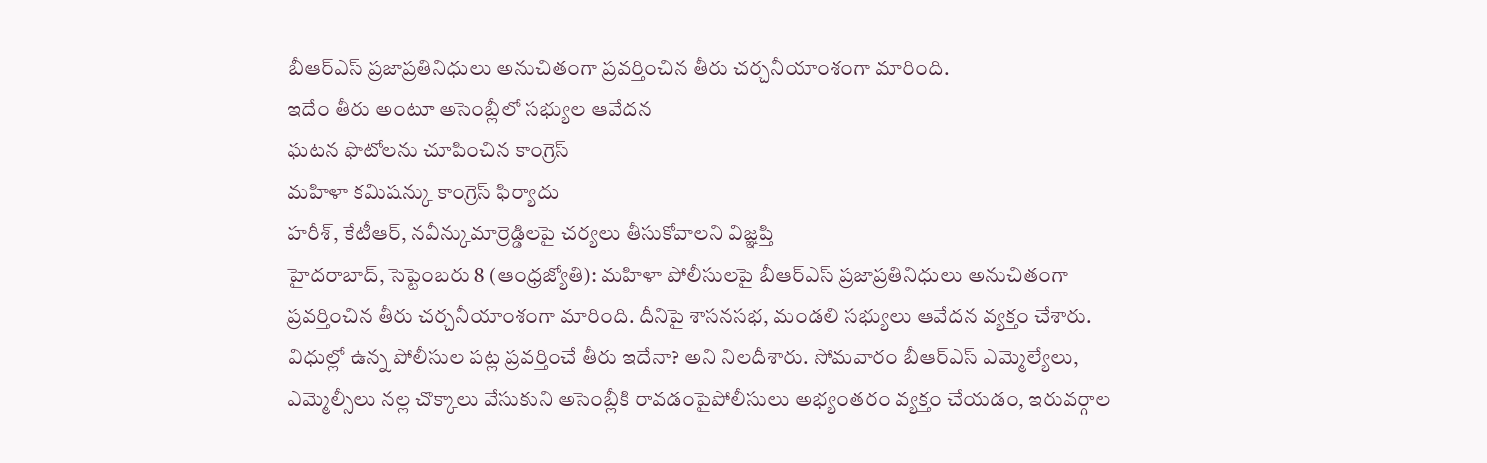బీఆర్ఎస్ ప్రజాప్రతినిధులు అనుచితంగా ప్రవర్తించిన తీరు చర్చనీయాంశంగా మారింది.
ఇదేం తీరు అంటూ అసెంబ్లీలో సభ్యుల ఆవేదన
ఘటన ఫొటోలను చూపించిన కాంగ్రెస్
మహిళా కమిషన్కు కాంగ్రెస్ ఫిర్యాదు
హరీశ్, కేటీఆర్, నవీన్కుమార్రెడ్డిలపై చర్యలు తీసుకోవాలని విజ్ఞప్తి
హైదరాబాద్, సెప్టెంబరు 8 (ఆంధ్రజ్యోతి): మహిళా పోలీసులపై బీఆర్ఎస్ ప్రజాప్రతినిధులు అనుచితంగా ప్రవర్తించిన తీరు చర్చనీయాంశంగా మారింది. దీనిపై శాసనసభ, మండలి సభ్యులు ఆవేదన వ్యక్తం చేశారు. విధుల్లో ఉన్న పోలీసుల పట్ల ప్రవర్తించే తీరు ఇదేనా? అని నిలదీశారు. సోమవారం బీఆర్ఎస్ ఎమ్మెల్యేలు, ఎమ్మెల్సీలు నల్ల చొక్కాలు వేసుకుని అసెంబ్లీకి రావడంపైపోలీసులు అభ్యంతరం వ్యక్తం చేయడం, ఇరువర్గాల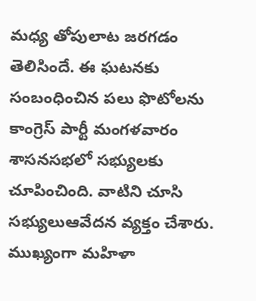మధ్య తోపులాట జరగడం తెలిసిందే. ఈ ఘటనకు సంబంధించిన పలు ఫొటోలను కాంగ్రెస్ పార్టీ మంగళవారం శాసనసభలో సభ్యులకు చూపించింది. వాటిని చూసి సభ్యులుఆవేదన వ్యక్తం చేశారు. ముఖ్యంగా మహిళా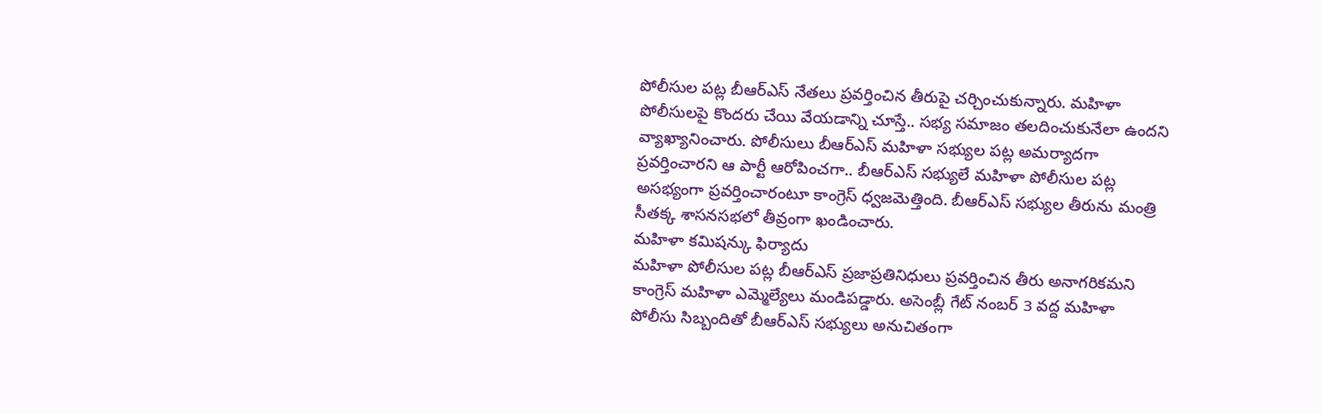పోలీసుల పట్ల బీఆర్ఎస్ నేతలు ప్రవర్తించిన తీరుపై చర్చించుకున్నారు. మహిళా పోలీసులపై కొందరు చేయి వేయడాన్ని చూస్తే.. సభ్య సమాజం తలదించుకునేలా ఉందని వ్యాఖ్యానించారు. పోలీసులు బీఆర్ఎస్ మహిళా సభ్యుల పట్ల అమర్యాదగా ప్రవర్తించారని ఆ పార్టీ ఆరోపించగా.. బీఆర్ఎస్ సభ్యులే మహిళా పోలీసుల పట్ల అసభ్యంగా ప్రవర్తించారంటూ కాంగ్రెస్ ధ్వజమెత్తింది. బీఆర్ఎస్ సభ్యుల తీరును మంత్రి సీతక్క శాసనసభలో తీవ్రంగా ఖండించారు.
మహిళా కమిషన్కు ఫిర్యాదు
మహిళా పోలీసుల పట్ల బీఆర్ఎస్ ప్రజాప్రతినిధులు ప్రవర్తించిన తీరు అనాగరికమని కాంగ్రెస్ మహిళా ఎమ్మెల్యేలు మండిపడ్డారు. అసెంబ్లీ గేట్ నంబర్ 3 వద్ద మహిళా పోలీసు సిబ్బందితో బీఆర్ఎస్ సభ్యులు అనుచితంగా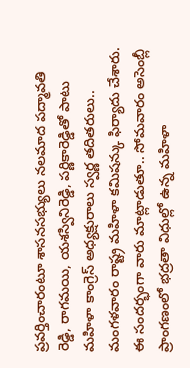ప్రవర్తించారంటూ శాసనసభ్యులు నలమాద పద్మావతి రెడ్డి, రాగమయి, యశస్వినిరెడ్డి, పర్ణికారెడ్డితో పాటు మహిళా కాంగ్రెస్ అధ్యక్షురాలు స్వర్ణ తదితరులు.. మంగళవారం రాష్ట్ర మహిళా కమిషన్కు ఫిర్యాదు చేశారు. ఈ సందర్భంగా వారు మాట్లాడుతూ.. సోమవారం అసెంబ్లీ ప్రాంగణంలో భద్రతా విధుల్లో ఉన్న మహిళా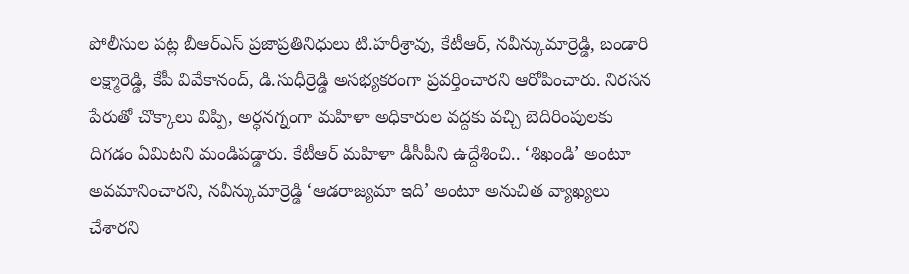పోలీసుల పట్ల బీఆర్ఎస్ ప్రజాప్రతినిధులు టి.హరీశ్రావు, కేటీఆర్, నవీన్కుమార్రెడ్డి, బండారి లక్ష్మారెడ్డి, కేపీ వివేకానంద్, డి.సుధీర్రెడ్డి అసభ్యకరంగా ప్రవర్తించారని ఆరోపించారు. నిరసన పేరుతో చొక్కాలు విప్పి, అర్ధనగ్నంగా మహిళా అధికారుల వద్దకు వచ్చి బెదిరింపులకు దిగడం ఏమిటని మండిపడ్డారు. కేటీఆర్ మహిళా డీసీపీని ఉద్దేశించి.. ‘శిఖండి’ అంటూ అవమానించారని, నవీన్కుమార్రెడ్డి ‘ఆడరాజ్యమా ఇది’ అంటూ అనుచిత వ్యాఖ్యలు చేశారని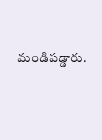మండిపడ్డారు.